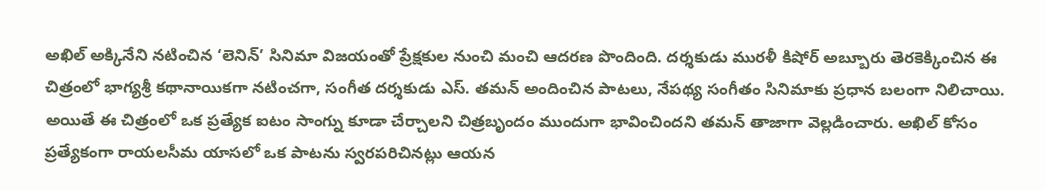అఖిల్ అక్కినేని నటించిన ‘లెనిన్’ సినిమా విజయంతో ప్రేక్షకుల నుంచి మంచి ఆదరణ పొందింది. దర్శకుడు మురళీ కిషోర్ అబ్బూరు తెరకెక్కించిన ఈ చిత్రంలో భాగ్యశ్రీ కథానాయికగా నటించగా, సంగీత దర్శకుడు ఎస్. తమన్ అందించిన పాటలు, నేపథ్య సంగీతం సినిమాకు ప్రధాన బలంగా నిలిచాయి. అయితే ఈ చిత్రంలో ఒక ప్రత్యేక ఐటం సాంగ్ను కూడా చేర్చాలని చిత్రబృందం ముందుగా భావించిందని తమన్ తాజాగా వెల్లడించారు. అఖిల్ కోసం ప్రత్యేకంగా రాయలసీమ యాసలో ఒక పాటను స్వరపరిచినట్లు ఆయన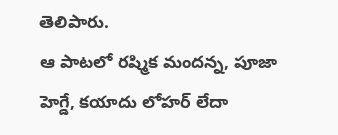తెలిపారు.
ఆ పాటలో రష్మిక మందన్న, పూజా హెగ్డే, కయాదు లోహర్ లేదా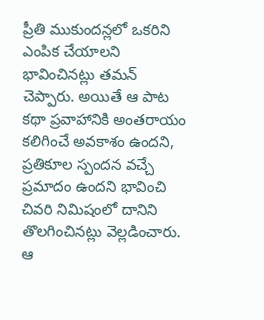ప్రీతి ముకుందన్లలో ఒకరిని ఎంపిక చేయాలని భావించినట్లు తమన్ చెప్పారు. అయితే ఆ పాట కథా ప్రవాహానికి అంతరాయం కలిగించే అవకాశం ఉందని, ప్రతికూల స్పందన వచ్చే ప్రమాదం ఉందని భావించి చివరి నిమిషంలో దానిని తొలగించినట్లు వెల్లడించారు. ఆ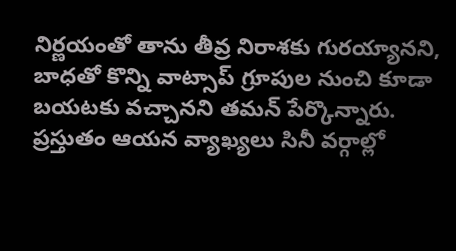నిర్ణయంతో తాను తీవ్ర నిరాశకు గురయ్యానని, బాధతో కొన్ని వాట్సాప్ గ్రూపుల నుంచి కూడా బయటకు వచ్చానని తమన్ పేర్కొన్నారు. ప్రస్తుతం ఆయన వ్యాఖ్యలు సినీ వర్గాల్లో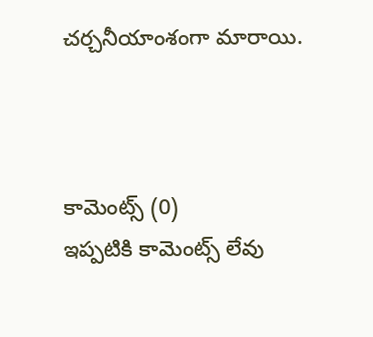చర్చనీయాంశంగా మారాయి.



కామెంట్స్ (0)
ఇప్పటికి కామెంట్స్ లేవు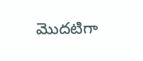మొదటిగా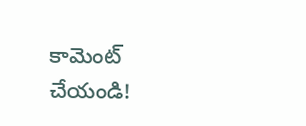కామెంట్ చేయండి!